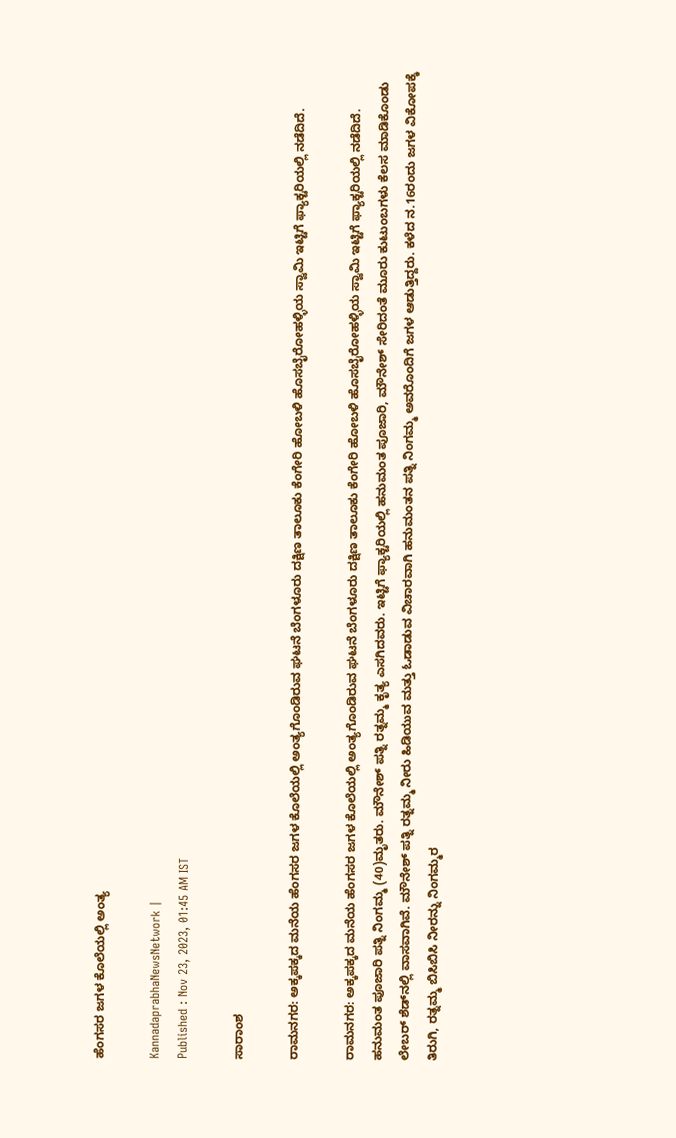ಹೆಂಗಸರ ಜಗಳ ಕೊಲೆಯಲ್ಲಿ ಅಂತ್ಯ

KannadaprabhaNewsNetwork |
Published : Nov 23, 2023, 01:45 AM IST

ಸಾರಾಂಶ

ರಾಮನಗರ: ಅಕ್ಕಪಕ್ಕದ ಮನೆಯ ಹೆಂಗಸರ ಜಗಳ ಕೊಲೆಯಲ್ಲಿ ಅಂತ್ಯಗೊಂಡಿರುವ ಘಟನೆ ಬೆಂಗಳೂರು ದಕ್ಷಿಣ ತಾಲೂಕು ಕೆಂಗೇರಿ ಹೋಬಳಿ ಹೊಸಬೈರೋಹಳ್ಳಿಯ ಸ್ವಾಮಿ ಇಟ್ಟಿಗೆ ಫ್ಯಾಕ್ಟರಿಯಲ್ಲಿ ನಡೆದಿದೆ.

ರಾಮನಗರ: ಅಕ್ಕಪಕ್ಕದ ಮನೆಯ ಹೆಂಗಸರ ಜಗಳ ಕೊಲೆಯಲ್ಲಿ ಅಂತ್ಯಗೊಂಡಿರುವ ಘಟನೆ ಬೆಂಗಳೂರು ದಕ್ಷಿಣ ತಾಲೂಕು ಕೆಂಗೇರಿ ಹೋಬಳಿ ಹೊಸಬೈರೋಹಳ್ಳಿಯ ಸ್ವಾಮಿ ಇಟ್ಟಿಗೆ ಫ್ಯಾಕ್ಟರಿಯಲ್ಲಿ ನಡೆದಿದೆ. ಹನುಮಂತ ಪೂಜಾರಿ ಪತ್ನಿ ನಿಂಗಮ್ಮ (40)ಮೃತರು. ಮೌನೇಶ್ ಪತ್ನಿ ರತ್ನಮ್ಮ ಕೃತ್ಯ ಎಸಗಿದವರು. ಇಟ್ಟಿಗೆ ಫ್ಯಾಕ್ಟರಿಯಲ್ಲಿ ಹನುಮಂತ ಪೂಜಾರಿ, ಮೌನೇಶ್ ಸೇರಿದಂತೆ ಮೂರು ಕುಟುಂಬಗಳು ಕೆಲಸ ಮಾಡಿಕೊಂಡು ಲೇಬರ್ ಶೆಡ್‌ನಲ್ಲಿ ವಾಸವಾಗಿವೆ. ಮೌನೇಶ್ ಪತ್ನಿ ರತ್ನಮ್ಮ ನೀರು ಹಿಡಿಯುವ ಮತ್ತು ಓಡಾಡುವ ವಿಚಾರವಾಗಿ ಹನುಮಂತನ ಪತ್ನಿ ನಿಂಗಮ್ಮ ಅವರೊಂದಿಗೆ ಜಗಳ ಆಡುತ್ತಿದ್ದರು. ಕಳೆದ ನ.16ರಂದು ಜಗಳ ವಿಕೋಪಕ್ಕೆ ತಿರುಗಿ, ರತ್ನಮ್ಮ ಬಿಸಿಬಿಸಿ ನೀರನ್ನು ನಿಂಗಮ್ಮರ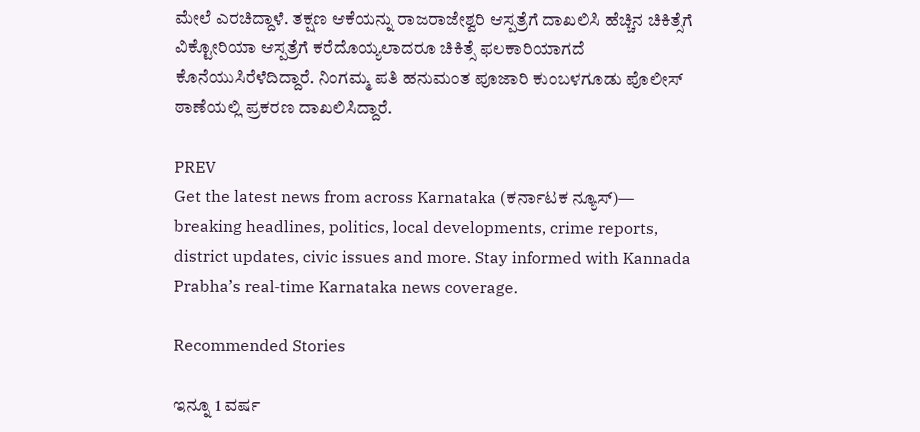ಮೇಲೆ ಎರಚಿದ್ದಾಳೆ. ತಕ್ಷಣ ಆಕೆಯನ್ನು ರಾಜರಾಜೇಶ್ವರಿ ಆಸ್ಪತ್ರೆಗೆ ದಾಖಲಿಸಿ ಹೆಚ್ಚಿನ ಚಿಕಿತ್ಸೆಗೆ ವಿಕ್ಟೋರಿಯಾ ಆಸ್ಪತ್ರೆಗೆ ಕರೆದೊಯ್ಯಲಾದರೂ ಚಿಕಿತ್ಸೆ ಫಲಕಾರಿಯಾಗದೆ ಕೊನೆಯುಸಿರೆಳೆದಿದ್ದಾರೆ. ನಿಂಗಮ್ಮ ಪತಿ ಹನುಮಂತ ಪೂಜಾರಿ ಕುಂಬಳಗೂಡು ಪೊಲೀಸ್ ಠಾಣೆಯಲ್ಲಿ ಪ್ರಕರಣ ದಾಖಲಿಸಿದ್ದಾರೆ.

PREV
Get the latest news from across Karnataka (ಕರ್ನಾಟಕ ನ್ಯೂಸ್)— breaking headlines, politics, local developments, crime reports, district updates, civic issues and more. Stay informed with Kannada Prabha’s real‑time Karnataka news coverage.

Recommended Stories

ಇನ್ನೂ 1 ವರ್ಷ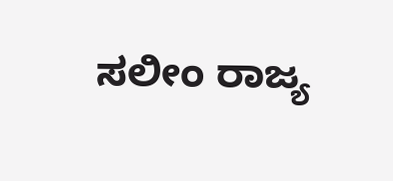ಸಲೀಂ ರಾಜ್ಯ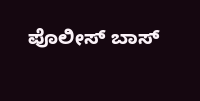ಪೊಲೀಸ್ ಬಾಸ್‌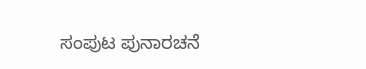ಸಂಪುಟ ಪುನಾರಚನೆ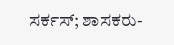ಸರ್ಕಸ್; ಶಾಸಕರು-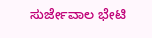ಸುರ್ಜೇವಾಲ ಭೇಟಿ